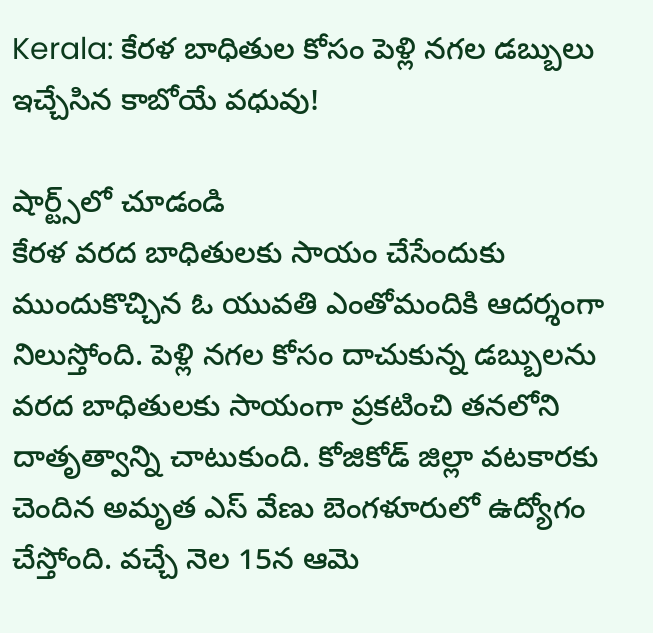Kerala: కేరళ బాధితుల కోసం పెళ్లి నగల డబ్బులు ఇచ్చేసిన కాబోయే వధువు!

షార్ట్స్‌లో చూడండి
కేరళ వరద బాధితులకు సాయం చేసేందుకు ముందుకొచ్చిన ఓ యువతి ఎంతోమందికి ఆదర్శంగా నిలుస్తోంది. పెళ్లి నగల కోసం దాచుకున్న డబ్బులను వరద బాధితులకు సాయంగా ప్రకటించి తనలోని దాతృత్వాన్ని చాటుకుంది. కోజికోడ్ జిల్లా వటకారకు చెందిన అమృత ఎస్ వేణు బెంగళూరులో ఉద్యోగం చేస్తోంది. వచ్చే నెల 15న ఆమె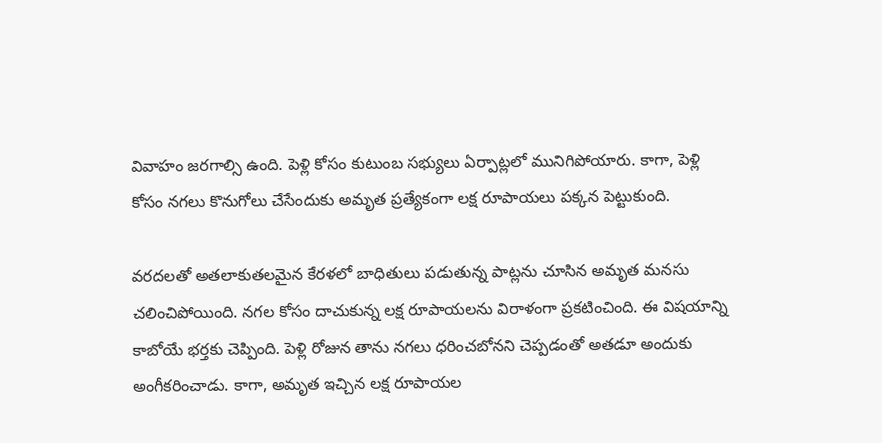వివాహం జరగాల్సి ఉంది. పెళ్లి కోసం కుటుంబ సభ్యులు ఏర్పాట్లలో మునిగిపోయారు. కాగా, పెళ్లి కోసం నగలు కొనుగోలు చేసేందుకు అమృత ప్రత్యేకంగా లక్ష రూపాయలు పక్కన పెట్టుకుంది.

వరదలతో అతలాకుతలమైన కేరళలో బాధితులు పడుతున్న పాట్లను చూసిన అమృత మనసు చలించిపోయింది. నగల కోసం దాచుకున్న లక్ష రూపాయలను విరాళంగా ప్రకటించింది. ఈ విషయాన్ని కాబోయే భర్తకు చెప్పింది. పెళ్లి రోజున తాను నగలు ధరించబోనని చెప్పడంతో అతడూ అందుకు అంగీకరించాడు. కాగా, అమృత ఇచ్చిన లక్ష రూపాయల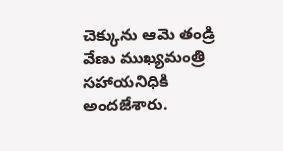చెక్కును ఆమె తండ్రి వేణు ముఖ్యమంత్రి సహాయనిధికి అందజేశారు.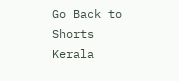Go Back to Shorts
Kerala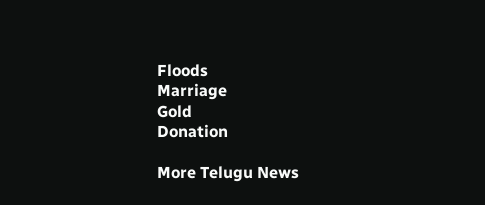Floods
Marriage
Gold
Donation

More Telugu News